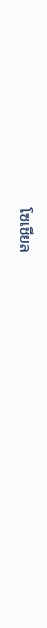โซเชียล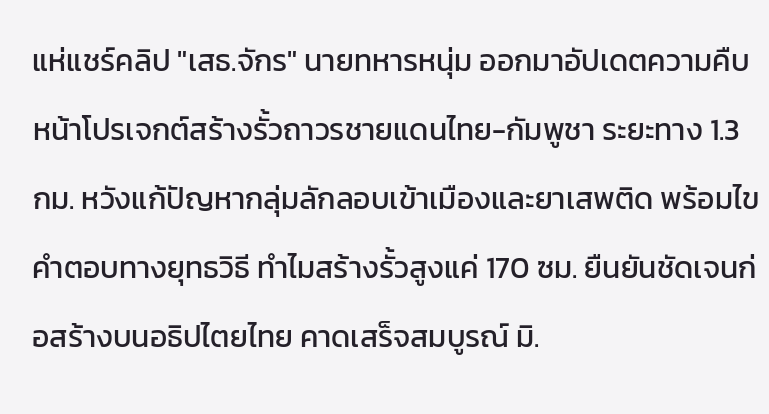แห่แชร์คลิป "เสธ.จักร" นายทหารหนุ่ม ออกมาอัปเดตความคืบหน้าโปรเจกต์สร้างรั้วถาวรชายแดนไทย-กัมพูชา ระยะทาง 1.3 กม. หวังแก้ปัญหากลุ่มลักลอบเข้าเมืองและยาเสพติด พร้อมไขคำตอบทางยุทธวิธี ทำไมสร้างรั้วสูงแค่ 170 ซม. ยืนยันชัดเจนก่อสร้างบนอธิปไตยไทย คาดเสร็จสมบูรณ์ มิ.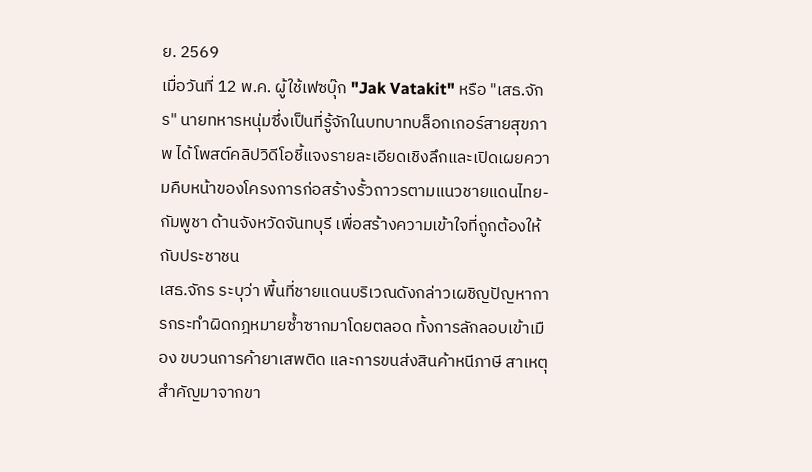ย. 2569
เมื่อวันที่ 12 พ.ค. ผู้ใช้เฟซบุ๊ก "Jak Vatakit" หรือ "เสธ.จักร" นายทหารหนุ่มซึ่งเป็นที่รู้จักในบทบาทบล็อกเกอร์สายสุขภาพ ได้โพสต์คลิปวิดีโอชี้แจงรายละเอียดเชิงลึกและเปิดเผยความคืบหน้าของโครงการก่อสร้างรั้วถาวรตามแนวชายแดนไทย-กัมพูชา ด้านจังหวัดจันทบุรี เพื่อสร้างความเข้าใจที่ถูกต้องให้กับประชาชน
เสธ.จักร ระบุว่า พื้นที่ชายแดนบริเวณดังกล่าวเผชิญปัญหาการกระทำผิดกฎหมายซ้ำซากมาโดยตลอด ทั้งการลักลอบเข้าเมือง ขบวนการค้ายาเสพติด และการขนส่งสินค้าหนีภาษี สาเหตุสำคัญมาจากขา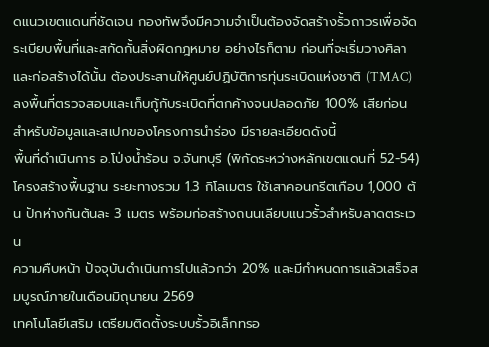ดแนวเขตแดนที่ชัดเจน กองทัพจึงมีความจำเป็นต้องจัดสร้างรั้วถาวรเพื่อจัดระเบียบพื้นที่และสกัดกั้นสิ่งผิดกฎหมาย อย่างไรก็ตาม ก่อนที่จะเริ่มวางศิลาและก่อสร้างได้นั้น ต้องประสานให้ศูนย์ปฏิบัติการทุ่นระเบิดแห่งชาติ (TMAC) ลงพื้นที่ตรวจสอบและเก็บกู้กับระเบิดที่ตกค้างจนปลอดภัย 100% เสียก่อน
สำหรับข้อมูลและสเปกของโครงการนำร่อง มีรายละเอียดดังนี้
พื้นที่ดำเนินการ อ.โป่งน้ำร้อน จ.จันทบุรี (พิกัดระหว่างหลักเขตแดนที่ 52-54)
โครงสร้างพื้นฐาน ระยะทางรวม 1.3 กิโลเมตร ใช้เสาคอนกรีตเกือบ 1,000 ต้น ปักห่างกันต้นละ 3 เมตร พร้อมก่อสร้างถนนเลียบแนวรั้วสำหรับลาดตระเวน
ความคืบหน้า ปัจจุบันดำเนินการไปแล้วกว่า 20% และมีกำหนดการแล้วเสร็จสมบูรณ์ภายในเดือนมิถุนายน 2569
เทคโนโลยีเสริม เตรียมติดตั้งระบบรั้วอิเล็กทรอ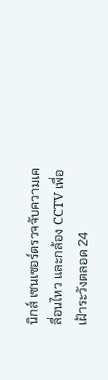นิกส์ เซนเซอร์ตรวจจับความเคลื่อนไหว และกล้อง CCTV เพื่อเฝ้าระวังตลอด 24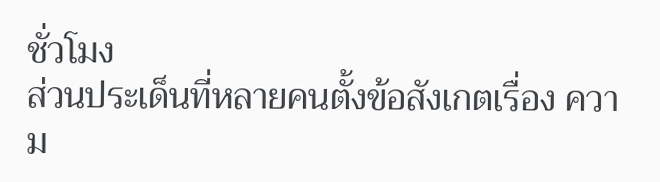ชั่วโมง
ส่วนประเด็นที่หลายคนตั้งข้อสังเกตเรื่อง ความ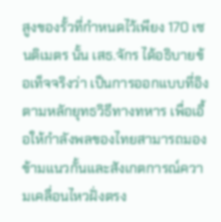สูงของรั้วที่กำหนดไว้เพียง 170 เซนติเมตร นั้น เสธ.จักร ได้อธิบายข้อเท็จจริงว่า เป็นการออกแบบที่อิงตามหลักยุทธวิธีทางทหาร เพื่อเอื้อให้กำลังพลของไทยสามารถมองข้ามแนวกั้นและสังเกตการณ์ความเคลื่อนไหวฝั่งตรง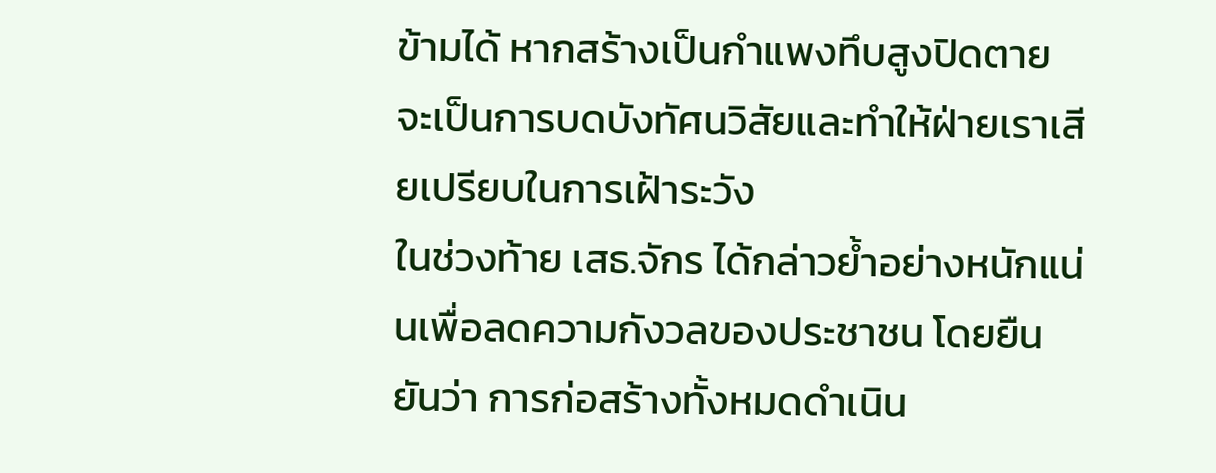ข้ามได้ หากสร้างเป็นกำแพงทึบสูงปิดตาย จะเป็นการบดบังทัศนวิสัยและทำให้ฝ่ายเราเสียเปรียบในการเฝ้าระวัง
ในช่วงท้าย เสธ.จักร ได้กล่าวย้ำอย่างหนักแน่นเพื่อลดความกังวลของประชาชน โดยยืนยันว่า การก่อสร้างทั้งหมดดำเนิน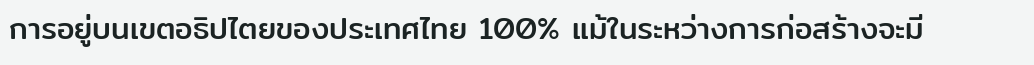การอยู่บนเขตอธิปไตยของประเทศไทย 100% แม้ในระหว่างการก่อสร้างจะมี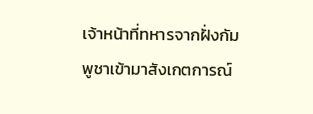เจ้าหน้าที่ทหารจากฝั่งกัมพูชาเข้ามาสังเกตการณ์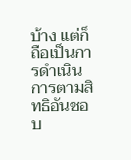บ้าง แต่ก็ถือเป็นการดำเนินการตามสิทธิอันชอบ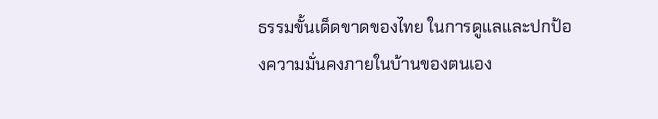ธรรมขั้นเด็ดขาดของไทย ในการดูแลและปกป้องความมั่นคงภายในบ้านของตนเอง